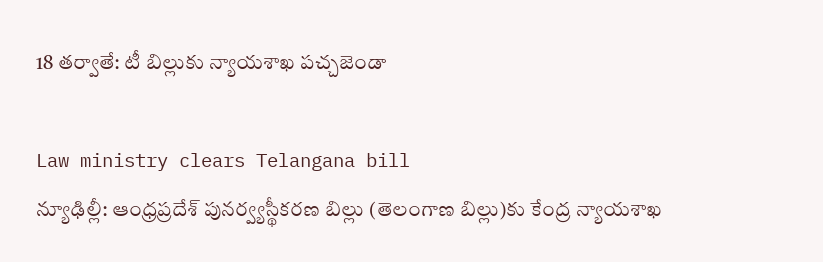18 తర్వాతే: టీ బిల్లుకు న్యాయశాఖ పచ్చజెండా

Law ministry clears Telangana bill
న్యూఢిల్లీ: ఆంధ్రప్రదేశ్ పునర్వ్యస్థీకరణ బిల్లు (తెలంగాణ బిల్లు)కు కేంద్ర న్యాయశాఖ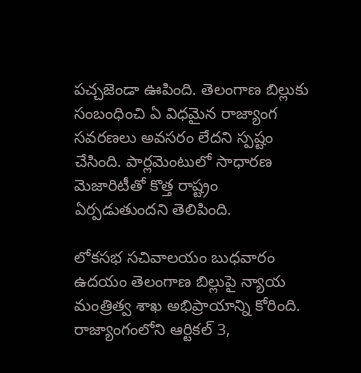పచ్చజెండా ఊపింది. తెలంగాణ బిల్లుకు సంబంధించి ఏ విధమైన రాజ్యాంగ సవరణలు అవసరం లేదని స్పష్టం చేసింది. పార్లమెంటులో సాధారణ మెజారిటీతో కొత్త రాష్ట్రం ఏర్పడుతుందని తెలిపింది.

లోకసభ సచివాలయం బుధవారం ఉదయం తెలంగాణ బిల్లుపై న్యాయ మంత్రిత్వ శాఖ అభిప్రాయాన్ని కోరింది. రాజ్యాంగంలోని ఆర్టికల్ 3,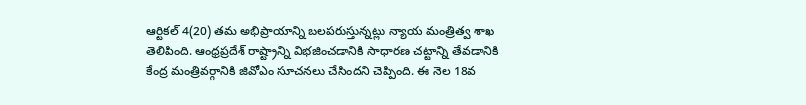ఆర్టికల్ 4(20) తమ అభిప్రాయాన్ని బలపరుస్తున్నట్లు న్యాయ మంత్రిత్వ శాఖ తెలిపింది. ఆంధ్రప్రదేశ్ రాష్ట్రాన్ని విభజించడానికి సాధారణ చట్టాన్ని తేవడానికి కేంద్ర మంత్రివర్గానికి జివోఎం సూచనలు చేసిందని చెప్పింది. ఈ నెల 18వ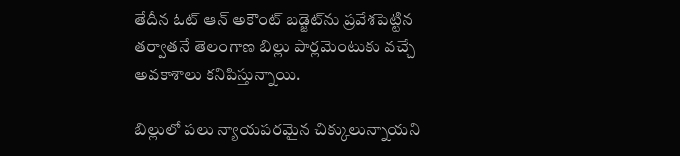తేదీన ఓట్ ఆన్ అకౌంట్ బడ్జెట్‌ను ప్రవేశపెట్టిన తర్వాతనే తెలంగాణ బిల్లు పార్లమెంటుకు వచ్చే అవకాశాలు కనిపిస్తున్నాయి.

బిల్లులో పలు న్యాయపరమైన చిక్కులున్నాయని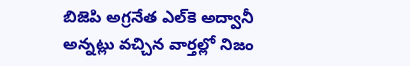బిజెపి అగ్రనేత ఎల్‌కె అద్వానీ అన్నట్లు వచ్చిన వార్తల్లో నిజం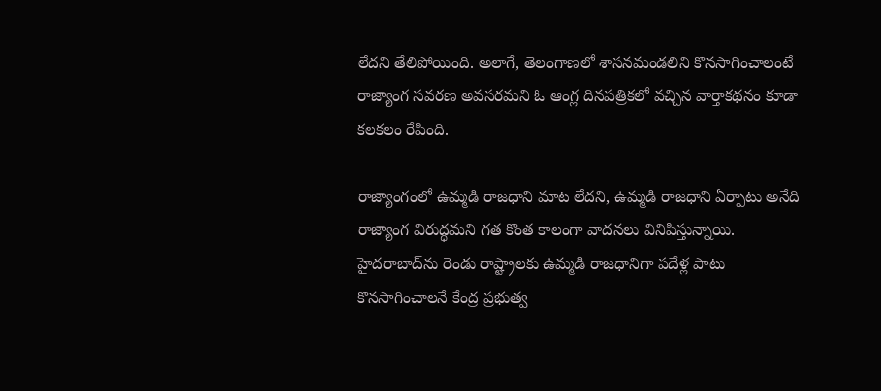లేదని తేలిపోయింది. అలాగే, తెలంగాణలో శాసనమండలిని కొనసాగించాలంటే రాజ్యాంగ సవరణ అవసరమని ఓ ఆంగ్ల దినపత్రికలో వచ్చిన వార్తాకథనం కూడా కలకలం రేపింది.

రాజ్యాంగంలో ఉమ్మడి రాజధాని మాట లేదని, ఉమ్మడి రాజధాని ఏర్పాటు అనేది రాజ్యాంగ విరుద్ధమని గత కొంత కాలంగా వాదనలు వినిపిస్తున్నాయి. హైదరాబాద్‌ను రెండు రాష్ట్రాలకు ఉమ్మడి రాజధానిగా పదేళ్ల పాటు కొనసాగించాలనే కేంద్ర ప్రభుత్వ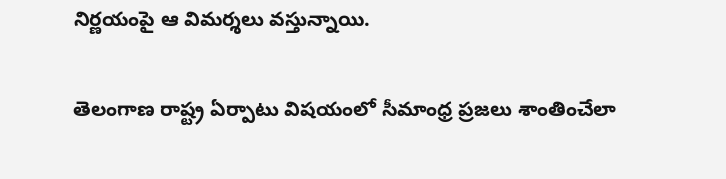నిర్ణయంపై ఆ విమర్శలు వస్తున్నాయి.

తెలంగాణ రాష్ట్ర ఏర్పాటు విషయంలో సీమాంధ్ర ప్రజలు శాంతించేలా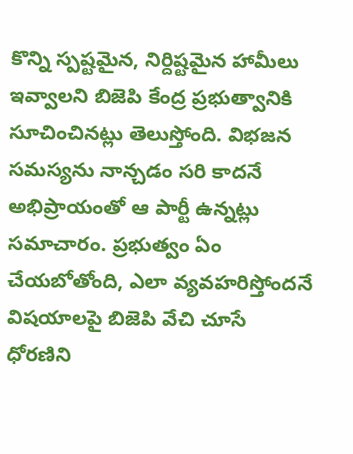కొన్ని స్పష్టమైన, నిర్దిష్టమైన హామీలు ఇవ్వాలని బిజెపి కేంద్ర ప్రభుత్వానికి సూచించినట్లు తెలుస్తోంది. విభజన సమస్యను నాన్చడం సరి కాదనే అభిప్రాయంతో ఆ పార్టీ ఉన్నట్లు సమాచారం. ప్రభుత్వం ఏం చేయబోతోంది, ఎలా వ్యవహరిస్తోందనే విషయాలపై బిజెపి వేచి చూసే ధోరణిని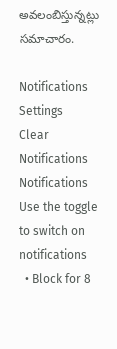అవలంబిస్తున్నట్లు సమాచారం.

Notifications
Settings
Clear Notifications
Notifications
Use the toggle to switch on notifications
  • Block for 8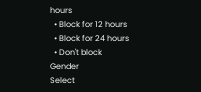hours
  • Block for 12 hours
  • Block for 24 hours
  • Don't block
Gender
Select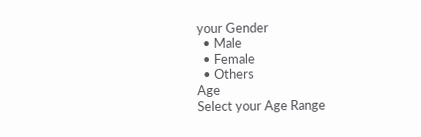your Gender
  • Male
  • Female
  • Others
Age
Select your Age Range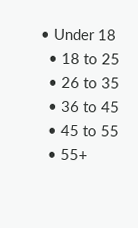• Under 18
  • 18 to 25
  • 26 to 35
  • 36 to 45
  • 45 to 55
  • 55+